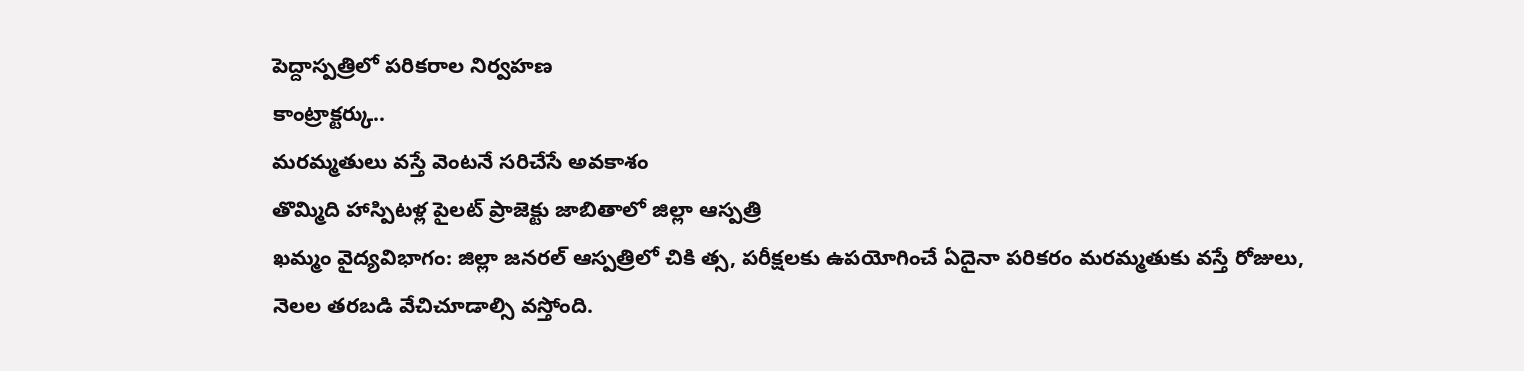పెద్దాస్పత్రిలో పరికరాల నిర్వహణ
కాంట్రాక్టర్కు..
మరమ్మతులు వస్తే వెంటనే సరిచేసే అవకాశం
తొమ్మిది హాస్పిటళ్ల పైలట్ ప్రాజెక్టు జాబితాలో జిల్లా ఆస్పత్రి
ఖమ్మం వైద్యవిభాగం: జిల్లా జనరల్ ఆస్పత్రిలో చికి త్స, పరీక్షలకు ఉపయోగించే ఏదైనా పరికరం మరమ్మతుకు వస్తే రోజులు, నెలల తరబడి వేచిచూడాల్సి వస్తోంది.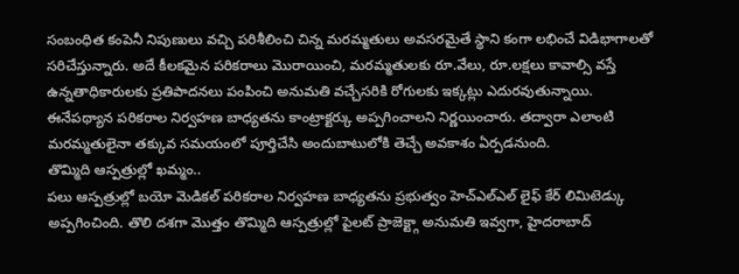సంబంధిత కంపెనీ నిపుణులు వచ్చి పరిశీలించి చిన్న మరమ్మతులు అవసరమైతే స్థాని కంగా లభించే విడిభాగాలతో సరిచేస్తున్నారు. అదే కీలకమైన పరికరాలు మొరాయించి, మరమ్మతులకు రూ.వేలు, రూ.లక్షలు కావాల్సి వస్తే ఉన్నతాధికారులకు ప్రతిపాదనలు పంపించి అనుమతి వచ్చేసరికి రోగులకు ఇక్కట్లు ఎదురవుతున్నాయి. ఈనేపథ్యాన పరికరాల నిర్వహణ బాధ్యతను కాంట్రాక్టర్కు అప్పగించాలని నిర్ణయించారు. తద్వారా ఎలాంటి మరమ్మతులైనా తక్కువ సమయంలో పూర్తిచేసి అందుబాటులోకి తెచ్చే అవకాశం ఏర్పడనుంది.
తొమ్మిది ఆస్పత్రుల్లో ఖమ్మం..
పలు ఆస్పత్రుల్లో బయో మెడికల్ పరికరాల నిర్వహణ బాధ్యతను ప్రభుత్వం హెచ్ఎల్ఎల్ లైఫ్ కేర్ లిమిటెడ్కు అప్పగించింది. తొలి దశగా మొత్తం తొమ్మిది ఆస్పత్రుల్లో పైలట్ ప్రాజెక్ట్గా అనుమతి ఇవ్వగా, హైదరాబాద్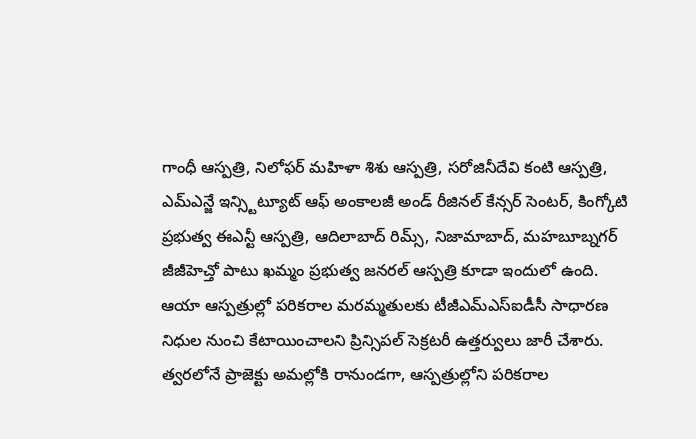గాంధీ ఆస్పత్రి, నిలోఫర్ మహిళా శిశు ఆస్పత్రి, సరోజినీదేవి కంటి ఆస్పత్రి, ఎమ్ఎన్జే ఇన్స్టిట్యూట్ ఆఫ్ అంకాలజీ అండ్ రీజినల్ కేన్సర్ సెంటర్, కింగ్కోటి ప్రభుత్వ ఈఎన్టీ ఆస్పత్రి, ఆదిలాబాద్ రిమ్స్, నిజామాబాద్, మహబూబ్నగర్ జీజీహెచ్తో పాటు ఖమ్మం ప్రభుత్వ జనరల్ ఆస్పత్రి కూడా ఇందులో ఉంది. ఆయా ఆస్పత్రుల్లో పరికరాల మరమ్మతులకు టీజీఎమ్ఎస్ఐడీసీ సాధారణ నిధుల నుంచి కేటాయించాలని ప్రిన్సిపల్ సెక్రటరీ ఉత్తర్వులు జారీ చేశారు. త్వరలోనే ప్రాజెక్టు అమల్లోకి రానుండగా, ఆస్పత్రుల్లోని పరికరాల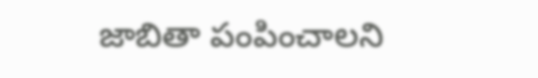జాబితా పంపించాలని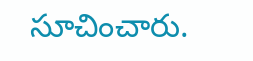సూచించారు.